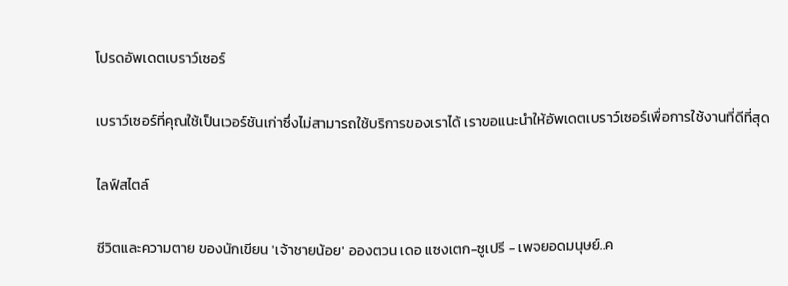โปรดอัพเดตเบราว์เซอร์

เบราว์เซอร์ที่คุณใช้เป็นเวอร์ชันเก่าซึ่งไม่สามารถใช้บริการของเราได้ เราขอแนะนำให้อัพเดตเบราว์เซอร์เพื่อการใช้งานที่ดีที่สุด

ไลฟ์สไตล์

ชีวิตและความตาย ของนักเขียน 'เจ้าชายน้อย' อองตวน เดอ แซงเตก-ซูเปรี - เพจยอดมนุษย์..ค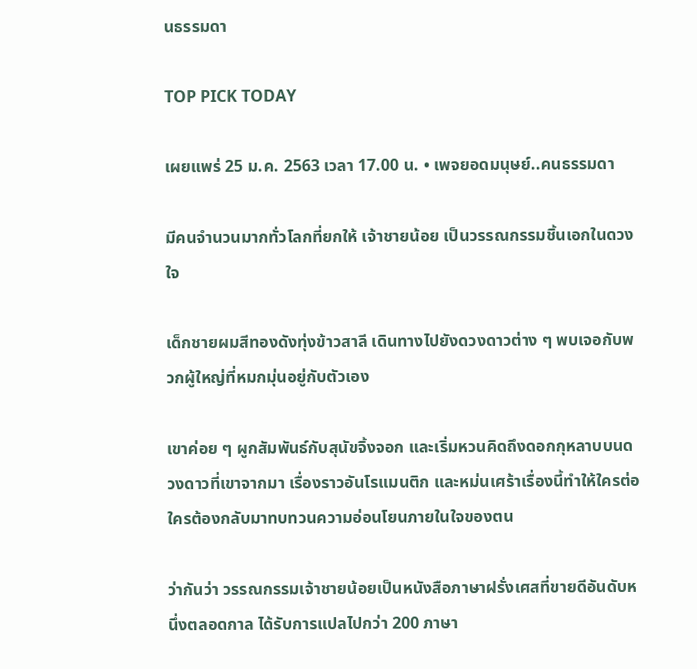นธรรมดา

TOP PICK TODAY

เผยแพร่ 25 ม.ค. 2563 เวลา 17.00 น. • เพจยอดมนุษย์..คนธรรมดา

มีคนจำนวนมากทั่วโลกที่ยกให้ เจ้าชายน้อย เป็นวรรณกรรมชิ้นเอกในดวงใจ

เด็กชายผมสีทองดังทุ่งข้าวสาลี เดินทางไปยังดวงดาวต่าง ๆ พบเจอกับพวกผู้ใหญ่ที่หมกมุ่นอยู่กับตัวเอง

เขาค่อย ๆ ผูกสัมพันธ์กับสุนัขจิ้งจอก และเริ่มหวนคิดถึงดอกกุหลาบบนดวงดาวที่เขาจากมา เรื่องราวอันโรแมนติก และหม่นเศร้าเรื่องนี้ทำให้ใครต่อใครต้องกลับมาทบทวนความอ่อนโยนภายในใจของตน

ว่ากันว่า วรรณกรรมเจ้าชายน้อยเป็นหนังสือภาษาฝรั่งเศสที่ขายดีอันดับหนึ่งตลอดกาล ได้รับการแปลไปกว่า 200 ภาษา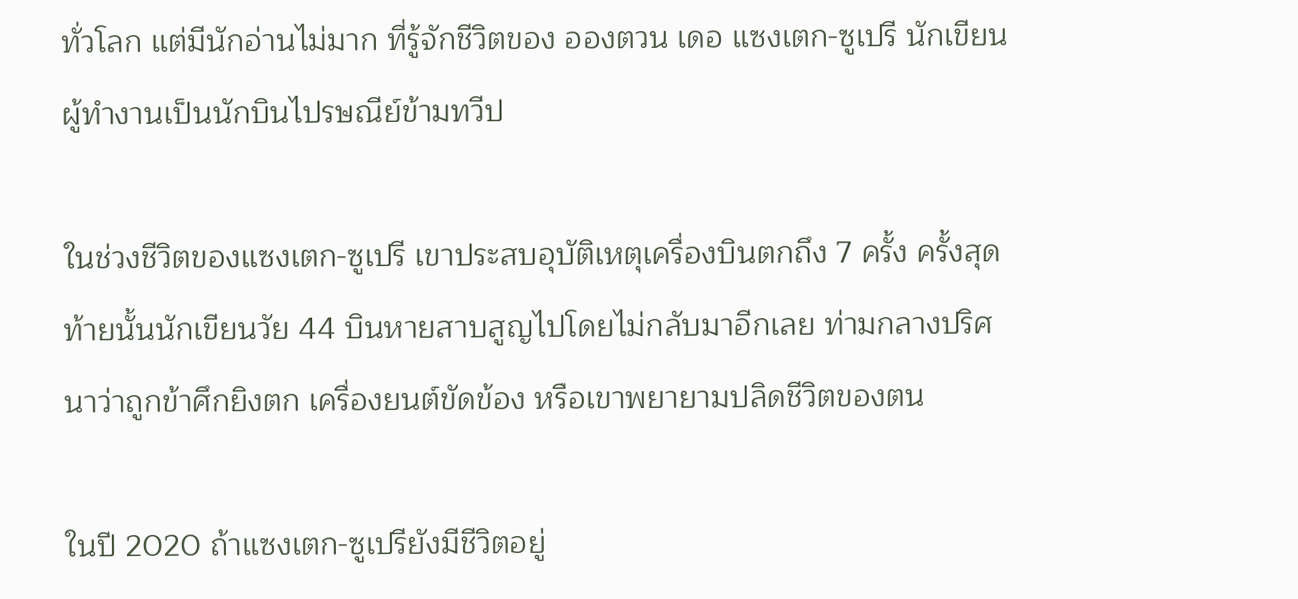ทั่วโลก แต่มีนักอ่านไม่มาก ที่รู้จักชีวิตของ อองตวน เดอ แซงเตก-ซูเปรี นักเขียนผู้ทำงานเป็นนักบินไปรษณีย์ข้ามทวีป

ในช่วงชีวิตของแซงเตก-ซูเปรี เขาประสบอุบัติเหตุเครื่องบินตกถึง 7 ครั้ง ครั้งสุดท้ายนั้นนักเขียนวัย 44 บินหายสาบสูญไปโดยไม่กลับมาอีกเลย ท่ามกลางปริศนาว่าถูกข้าศึกยิงตก เครื่องยนต์ขัดข้อง หรือเขาพยายามปลิดชีวิตของตน

ในปี 2020 ถ้าแซงเตก-ซูเปรียังมีชีวิตอยู่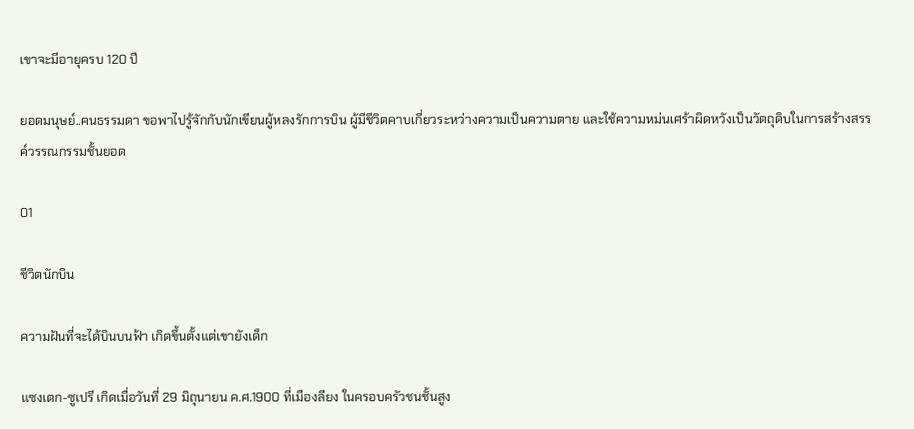เขาจะมีอายุครบ 120 ปี

ยอดมนุษย์..คนธรรมดา ขอพาไปรู้จักกับนักเขียนผู้หลงรักการบิน ผู้มีชีวิตคาบเกี่ยวระหว่างความเป็นความตาย และใช้ความหม่นเศร้าผิดหวังเป็นวัตถุดิบในการสร้างสรรค์วรรณกรรมชั้นยอด

01

ชีวิตนักบิน

ความฝันที่จะได้บินบนฟ้า เกิดขึ้นตั้งแต่เขายังเด็ก

แซงเตก-ซูเปรี เกิดเมื่อวันที่ 29 มิถุนายน ค.ศ.1900 ที่เมืองลียง ในครอบครัวชนชั้นสูง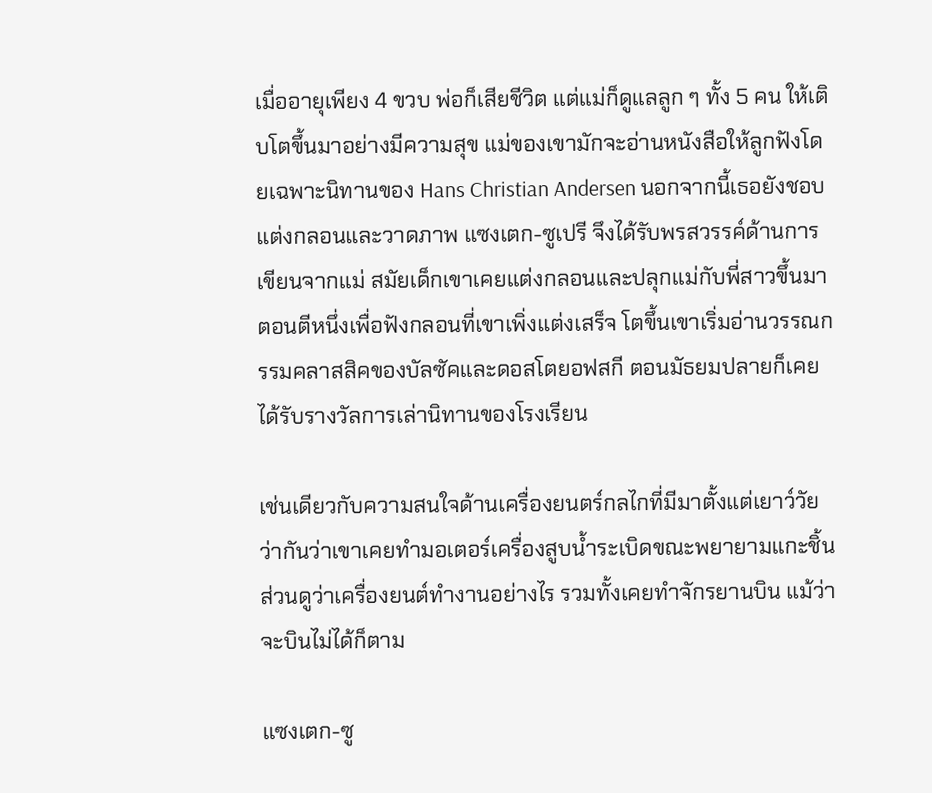เมื่ออายุเพียง 4 ขวบ พ่อก็เสียชีวิต แต่แม่ก็ดูแลลูก ๆ ทั้ง 5 คน ให้เติบโตขึ้นมาอย่างมีความสุข แม่ของเขามักจะอ่านหนังสือให้ลูกฟังโดยเฉพาะนิทานของ Hans Christian Andersen นอกจากนี้เธอยังชอบแต่งกลอนและวาดภาพ แซงเตก-ซูเปรี จึงได้รับพรสวรรค์ด้านการเขียนจากแม่ สมัยเด็กเขาเคยแต่งกลอนและปลุกแม่กับพี่สาวขึ้นมาตอนตีหนึ่งเพื่อฟังกลอนที่เขาเพิ่งแต่งเสร็จ โตขึ้นเขาเริ่มอ่านวรรณกรรมคลาสสิคของบัลซัคและดอสโตยอฟสกี ตอนมัธยมปลายก็เคยได้รับรางวัลการเล่านิทานของโรงเรียน

เช่นเดียวกับความสนใจด้านเครื่องยนตร์กลไกที่มีมาตั้งแต่เยาว์วัย ว่ากันว่าเขาเคยทำมอเตอร์เครื่องสูบน้ำระเบิดขณะพยายามแกะชิ้นส่วนดูว่าเครื่องยนต์ทำงานอย่างไร รวมทั้งเคยทำจักรยานบิน แม้ว่าจะบินไม่ได้ก็ตาม

แซงเตก-ซู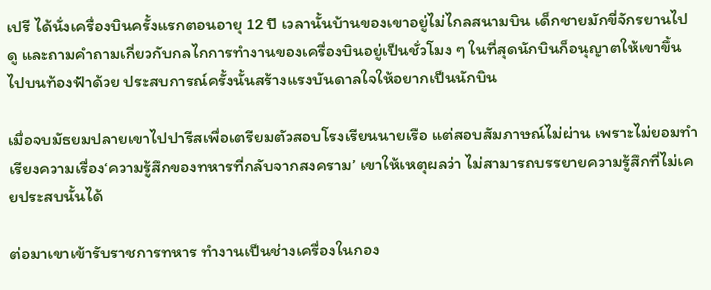เปรี ได้นั่งเครื่องบินครั้งแรกตอนอายุ 12 ปี เวลานั้นบ้านของเขาอยู่ไม่ไกลสนามบิน เด็กชายมักขี่จักรยานไปดู และถามคำถามเกี่ยวกับกลไกการทำงานของเครื่องบินอยู่เป็นชั่วโมง ๆ ในที่สุดนักบินก็อนุญาตให้เขาขึ้นไปบนท้องฟ้าด้วย ประสบการณ์ครั้งนั้นสร้างแรงบันดาลใจให้อยากเป็นนักบิน

เมื่อจบมัธยมปลายเขาไปปารีสเพื่อเตรียมตัวสอบโรงเรียนนายเรือ แต่สอบสัมภาษณ์ไม่ผ่าน เพราะไม่ยอมทำเรียงความเรื่อง‘ความรู้สึกของทหารที่กลับจากสงคราม’ เขาให้เหตุผลว่า ไม่สามารถบรรยายความรู้สึกที่ไม่เคยประสบนั้นได้

ต่อมาเขาเข้ารับราชการทหาร ทำงานเป็นช่างเครื่องในกอง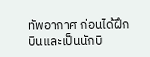ทัพอากาศ ก่อนได้ฝึกบินและเป็นนักบิ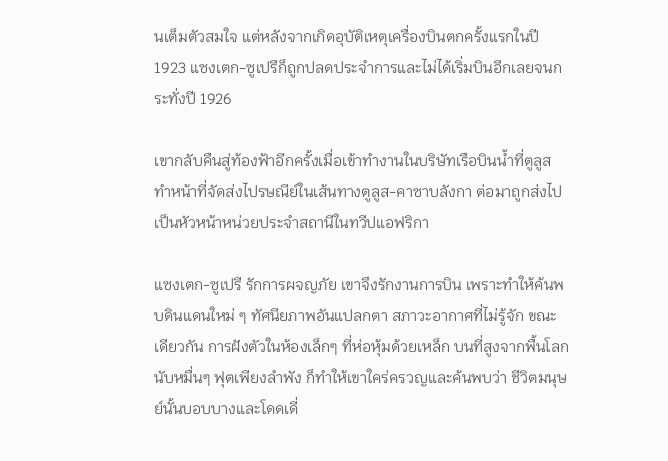นเต็มตัวสมใจ แต่หลังจากเกิดอุบัติเหตุเครื่องบินตกครั้งแรกในปี 1923 แซงเตก-ซูเปรีก็ถูกปลดประจำการและไม่ได้เริ่มบินอีกเลยจนกระทั่งปี 1926

เขากลับคืนสู่ท้องฟ้าอีกครั้งเมื่อเข้าทำงานในบริษัทเรือบินน้ำที่ตูลูส ทำหน้าที่จัดส่งไปรษณีย์ในเส้นทางตูลูส-คาซาบลังกา ต่อมาถูกส่งไปเป็นหัวหน้าหน่วยประจำสถานีในทวีปแอฟริกา

แซงเตก-ซูเปรี รักการผจญภัย เขาจึงรักงานการบิน เพราะทำให้ค้นพบดินแดนใหม่ ๆ ทัศนียภาพอันแปลกตา สภาวะอากาศที่ไม่รู้จัก ขณะเดียวกัน การฝังตัวในห้องเล็กๆ ที่ห่อหุ้มด้วยเหล็ก บนที่สูงจากพื้นโลกนับหมื่นๆ ฟุตเพียงลำพัง ก็ทำให้เขาใคร่ครวญและค้นพบว่า ชีวิตมนุษย์นั้นบอบบางและโดดเดี่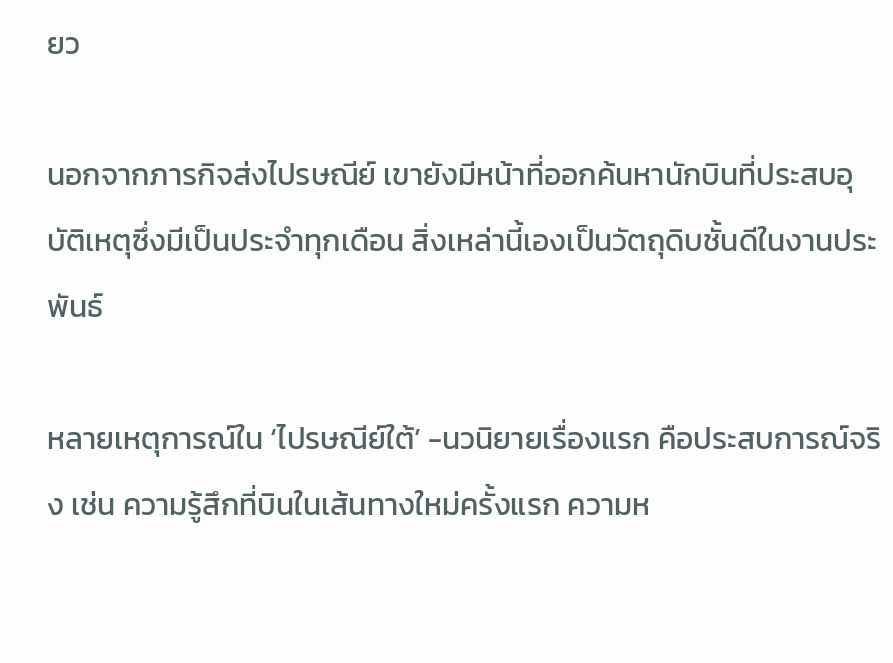ยว

นอกจากภารกิจส่งไปรษณีย์ เขายังมีหน้าที่ออกค้นหานักบินที่ประสบอุบัติเหตุซึ่งมีเป็นประจำทุกเดือน สิ่งเหล่านี้เองเป็นวัตถุดิบชั้นดีในงานประพันธ์

หลายเหตุการณ์ใน ‘ไปรษณีย์ใต้’ -นวนิยายเรื่องแรก คือประสบการณ์จริง เช่น ความรู้สึกที่บินในเส้นทางใหม่ครั้งแรก ความห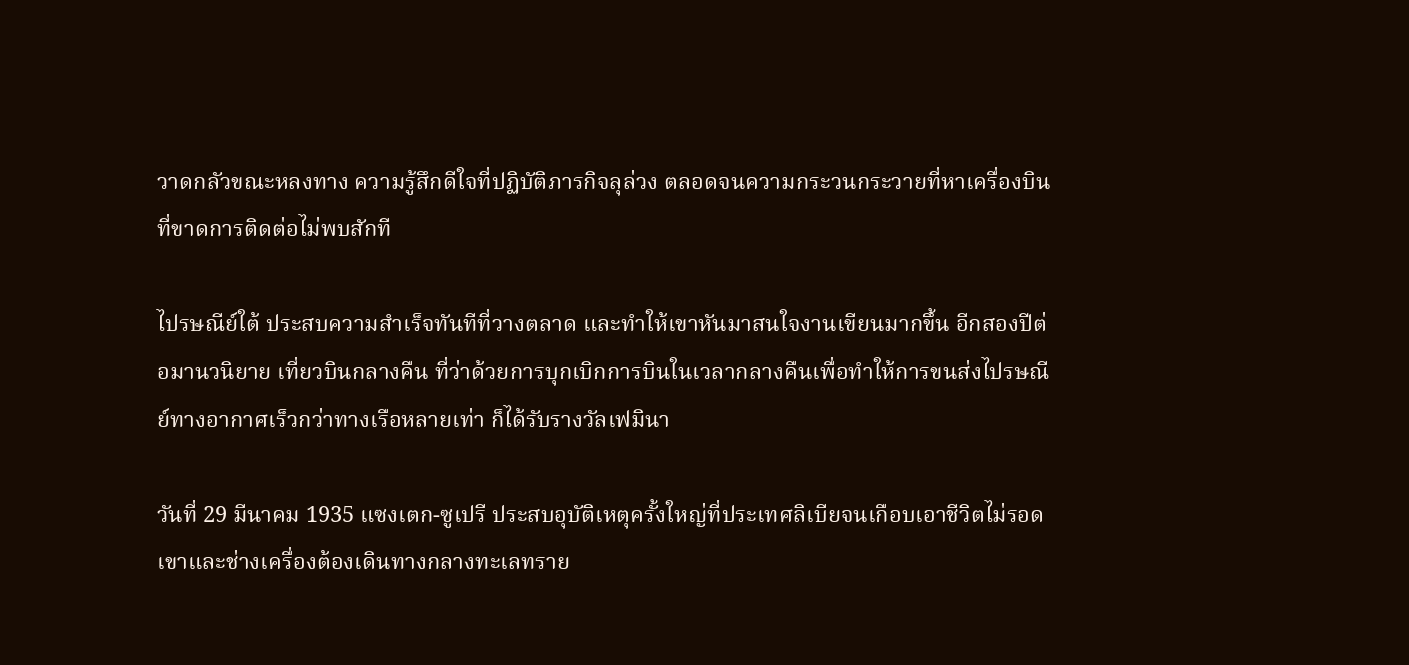วาดกลัวขณะหลงทาง ความรู้สึกดีใจที่ปฏิบัติภารกิจลุล่วง ตลอดจนความกระวนกระวายที่หาเครื่องบินที่ขาดการติดต่อไม่พบสักที

ไปรษณีย์ใต้ ประสบความสำเร็จทันทีที่วางตลาด และทำให้เขาหันมาสนใจงานเขียนมากขึ้น อีกสองปีต่อมานวนิยาย เที่ยวบินกลางคืน ที่ว่าด้วยการบุกเบิกการบินในเวลากลางคืนเพื่อทำให้การขนส่งไปรษณีย์ทางอากาศเร็วกว่าทางเรือหลายเท่า ก็ได้รับรางวัลเฟมินา

วันที่ 29 มีนาคม 1935 แซงเตก-ซูเปรี ประสบอุบัติเหตุครั้งใหญ่ที่ประเทศลิเบียจนเกือบเอาชีวิตไม่รอด เขาและช่างเครื่องต้องเดินทางกลางทะเลทราย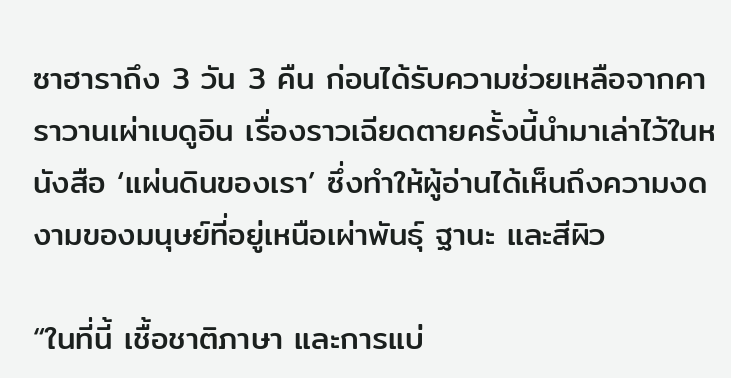ซาฮาราถึง 3 วัน 3 คืน ก่อนได้รับความช่วยเหลือจากคาราวานเผ่าเบดูอิน เรื่องราวเฉียดตายครั้งนี้นำมาเล่าไว้ในหนังสือ ‘แผ่นดินของเรา’ ซึ่งทำให้ผู้อ่านได้เห็นถึงความงดงามของมนุษย์ที่อยู่เหนือเผ่าพันธ์ุ ฐานะ และสีผิว

“ในที่นี้ เชื้อชาติภาษา และการแบ่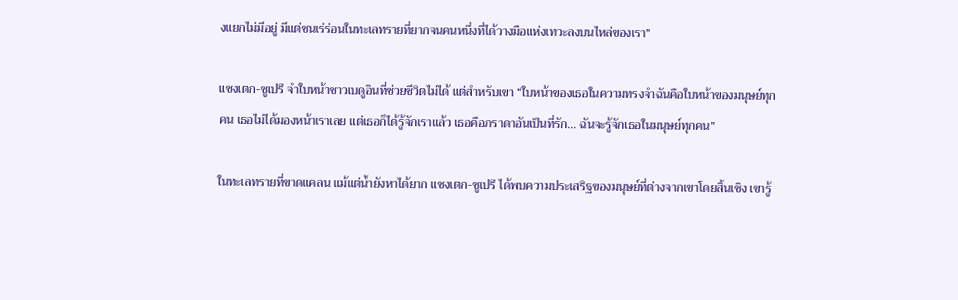งแยกไม่มีอยู่ มีแต่ชนเร่ร่อนในทะเลทรายที่ยากจนคนหนึ่งที่ได้วางมือแห่งเทวะลงบนไหล่ของเรา”

แซงเตก-ซูเปรี จำใบหน้าชาวเบดูอินที่ช่วยชีวิตไม่ได้ แต่สำหรับเขา “ใบหน้าของเธอในความทรงจำฉันคือใบหน้าของมนุษย์ทุกคน เธอไม่ได้มองหน้าเราเลย แต่เธอก็ได้รู้จักเราแล้ว เธอคือภราดาอันเป็นที่รัก… ฉันจะรู้จักเธอในมนุษย์ทุกคน”

ในทะเลทรายที่ขาดแคลน แม้แต่น้ำยังหาได้ยาก แซงเตก-ซูเปรี ได้พบความประเสริฐของมนุษย์ที่ต่างจากเขาโดยสิ้นเชิง เขารู้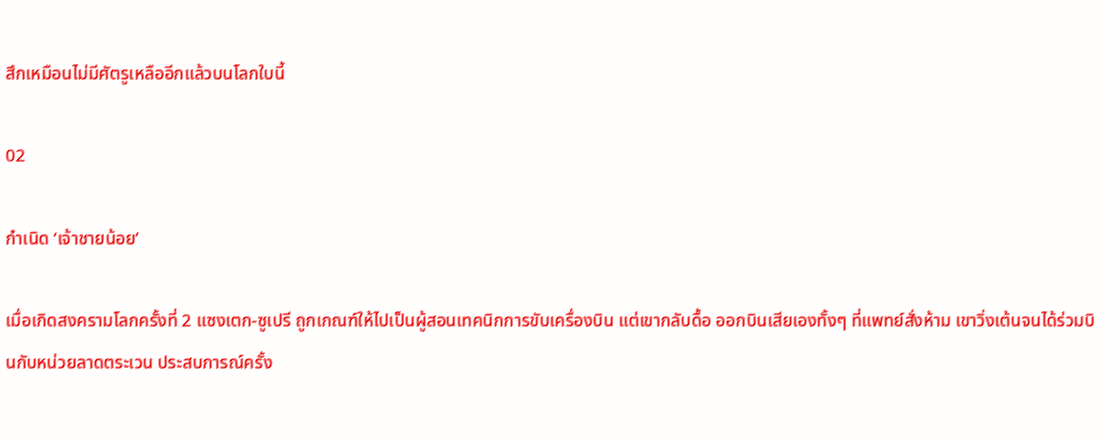สึกเหมือนไม่มีศัตรูเหลืออีกแล้วบนโลกใบนี้

02

กำเนิด ‘เจ้าชายน้อย’

เมื่อเกิดสงครามโลกครั้งที่ 2 แซงเตก-ซูเปรี ถูกเกณฑ์ให้ไปเป็นผู้สอนเทคนิกการขับเครื่องบิน แต่เขากลับดื้อ ออกบินเสียเองทั้งๆ ที่แพทย์สั่งห้าม เขาวิ่งเต้นจนได้ร่วมบินกับหน่วยลาดตระเวน ประสบการณ์ครั้ง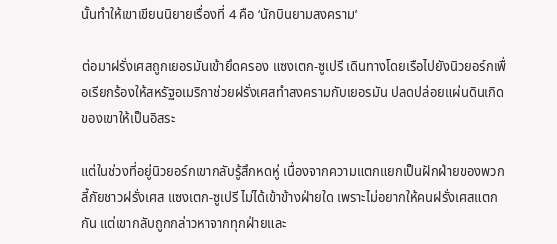นั้นทำให้เขาเขียนนิยายเรื่องที่ 4 คือ ‘นักบินยามสงคราม’

ต่อมาฝรั่งเศสถูกเยอรมันเข้ายึดครอง แซงเตก-ซูเปรี เดินทางโดยเรือไปยังนิวยอร์กเพื่อเรียกร้องให้สหรัฐอเมริกาช่วยฝรั่งเศสทำสงครามกับเยอรมัน ปลดปล่อยแผ่นดินเกิดของเขาให้เป็นอิสระ

แต่ในช่วงที่อยู่นิวยอร์กเขากลับรู้สึกหดหู่ เนื่องจากความแตกแยกเป็นฝักฝ่ายของพวกลี้ภัยชาวฝรั่งเศส แซงเตก-ซูเปรี ไม่ได้เข้าข้างฝ่ายใด เพราะไม่อยากให้คนฝรั่งเศสแตกกัน แต่เขากลับถูกกล่าวหาจากทุกฝ่ายและ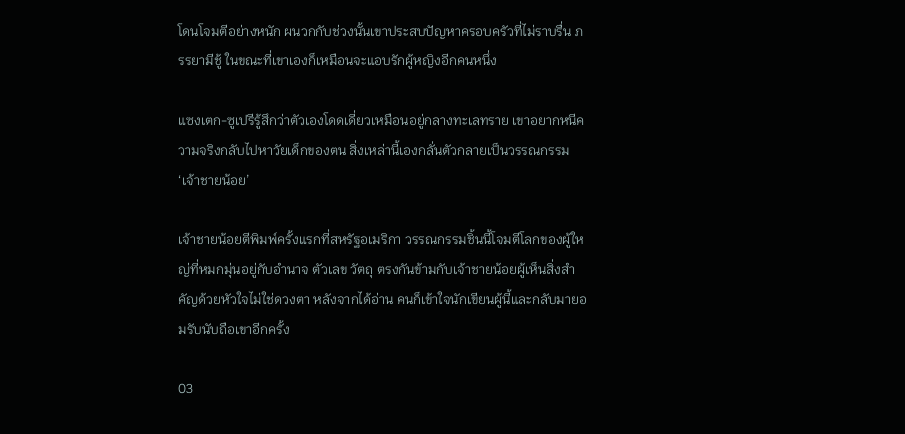โดนโจมตีอย่างหนัก ผนวกกับช่วงนั้นเขาประสบปัญหาครอบครัวที่ไม่ราบรื่น ภรรยามีชู้ ในขณะที่เขาเองก็เหมือนจะแอบรักผู้หญิงอีกคนหนึ่ง

แซงเตก-ซูเปรีรู้สึกว่าตัวเองโดดเดี่ยวเหมือนอยู่กลางทะเลทราย เขาอยากหนีความจริงกลับไปหาวัยเด็กของตน สิ่งเหล่านี้เองกลั่นตัวกลายเป็นวรรณกรรม ‘เจ้าชายน้อย’

เจ้าชายน้อยตีพิมพ์ครั้งแรกที่สหรัฐอเมริกา วรรณกรรมชิ้นนี้โจมตีโลกของผู้ใหญ่ที่หมกมุ่นอยู่กับอำนาจ ตัวเลข วัตถุ ตรงกันข้ามกับเจ้าชายน้อยผู้เห็นสิ่งสำคัญด้วยหัวใจไม่ใช่ดวงตา หลังจากได้อ่าน คนก็เข้าใจนักเขียนผู้นี้และกลับมายอมรับนับถือเขาอีกครั้ง

03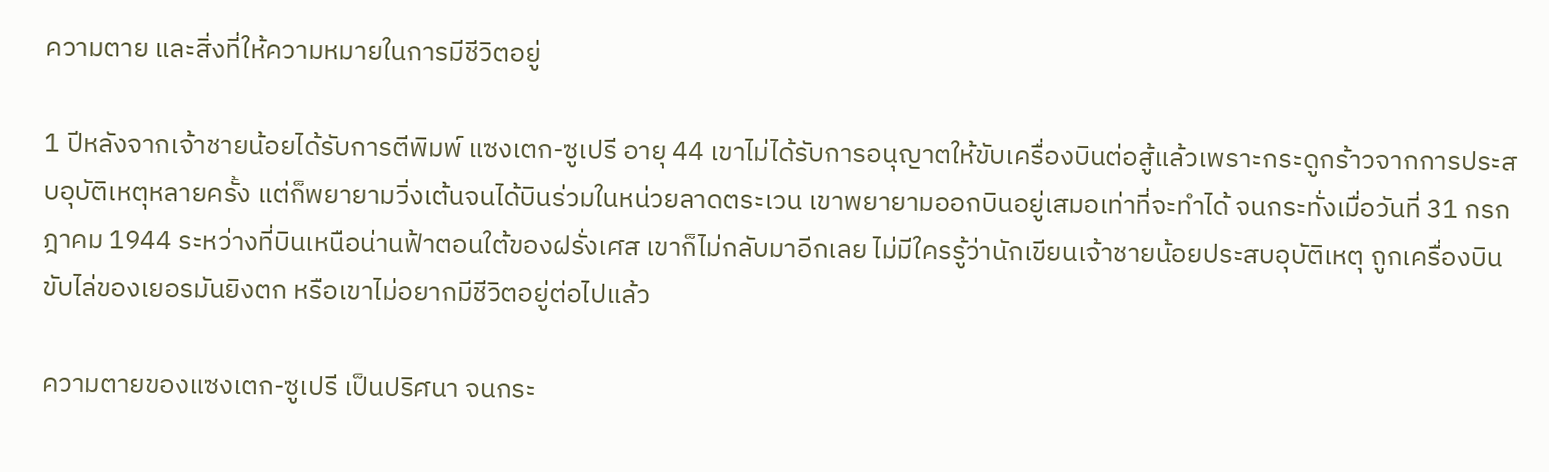ความตาย และสิ่งที่ให้ความหมายในการมีชีวิตอยู่

1 ปีหลังจากเจ้าชายน้อยได้รับการตีพิมพ์ แซงเตก-ซูเปรี อายุ 44 เขาไม่ได้รับการอนุญาตให้ขับเครื่องบินต่อสู้แล้วเพราะกระดูกร้าวจากการประสบอุบัติเหตุหลายครั้ง แต่ก็พยายามวิ่งเต้นจนได้บินร่วมในหน่วยลาดตระเวน เขาพยายามออกบินอยู่เสมอเท่าที่จะทำได้ จนกระทั่งเมื่อวันที่ 31 กรกฎาคม 1944 ระหว่างที่บินเหนือน่านฟ้าตอนใต้ของฝรั่งเศส เขาก็ไม่กลับมาอีกเลย ไม่มีใครรู้ว่านักเขียนเจ้าชายน้อยประสบอุบัติเหตุ ถูกเครื่องบินขับไล่ของเยอรมันยิงตก หรือเขาไม่อยากมีชีวิตอยู่ต่อไปแล้ว

ความตายของแซงเตก-ซูเปรี เป็นปริศนา จนกระ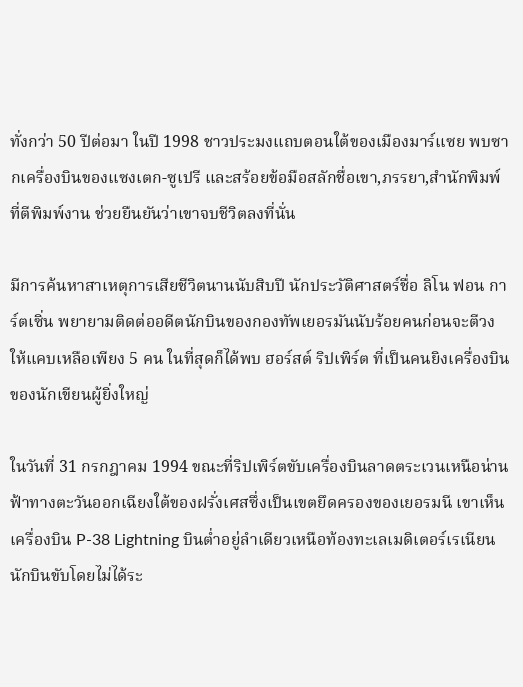ทั่งกว่า 50 ปีต่อมา ในปี 1998 ชาวประมงแถบตอนใต้ของเมืองมาร์แซย พบซากเครื่องบินของแซงเตก-ซูเปรี และสร้อยข้อมือสลักชื่อเขา,ภรรยา,สำนักพิมพ์ที่ตีพิมพ์งาน ช่วยยืนยันว่าเขาจบชีวิตลงที่นั่น

มีการค้นหาสาเหตุการเสียชีวิตนานนับสิบปี นักประวัติศาสตร์ชื่อ ลิโน ฟอน การ์ตเซิ่น พยายามติดต่ออดีตนักบินของกองทัพเยอรมันนับร้อยคนก่อนจะตีวงให้แคบเหลือเพียง 5 คน ในที่สุดก็ได้พบ ฮอร์สต์ ริปเพิร์ต ที่เป็นคนยิงเครื่องบินของนักเขียนผู้ยิ่งใหญ่

ในวันที่ 31 กรกฎาคม 1994 ขณะที่ริปเพิร์ตขับเครื่องบินลาดตระเวนเหนือน่านฟ้าทางตะวันออกเฉียงใต้ของฝรั่งเศสซึ่งเป็นเขตยึดครองของเยอรมนี เขาเห็นเครื่องบิน P-38 Lightning บินต่ำอยู่ลำเดียวเหนือท้องทะเลเมดิเตอร์เรเนียน นักบินขับโดยไม่ได้ระ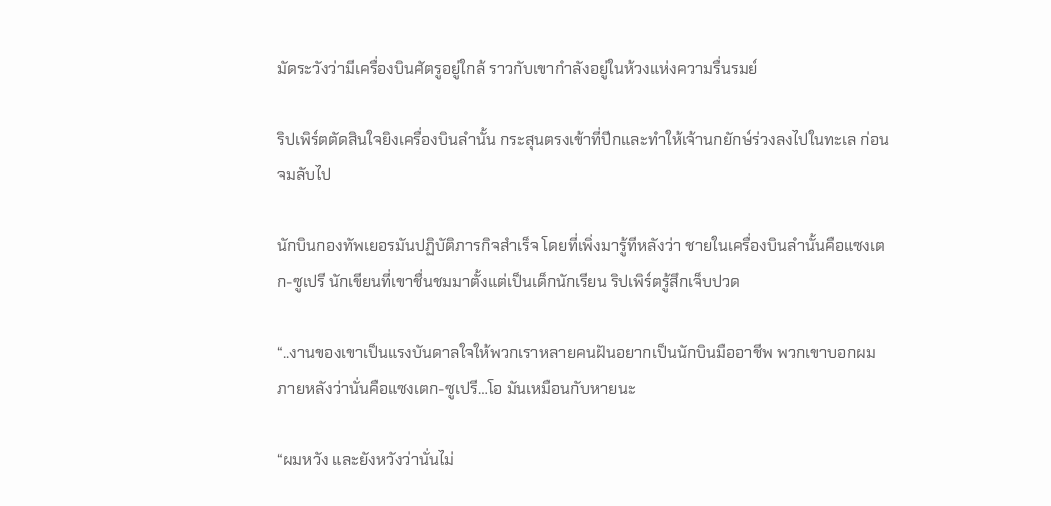มัดระวังว่ามีเครื่องบินศัตรูอยู่ใกล้ ราวกับเขากำลังอยู่ในห้วงแห่งความรื่นรมย์

ริปเพิร์ตตัดสินใจยิงเครื่องบินลำนั้น กระสุนตรงเข้าที่ปีกและทำให้เจ้านกยักษ์ร่วงลงไปในทะเล ก่อนจมลับไป

นักบินกองทัพเยอรมันปฏิบัติภารกิจสำเร็จ โดยที่เพิ่งมารู้ทีหลังว่า ชายในเครื่องบินลำนั้นคือแซงเตก-ซูเปรี นักเขียนที่เขาชื่นชมมาตั้งแต่เป็นเด็กนักเรียน ริปเพิร์ตรู้สึกเจ็บปวด

“..งานของเขาเป็นแรงบันดาลใจให้พวกเราหลายคนฝันอยากเป็นนักบินมืออาชีพ พวกเขาบอกผมภายหลังว่านั่นคือแซงเตก-ซูเปรี…โอ มันเหมือนกับหายนะ

“ผมหวัง และยังหวังว่านั่นไม่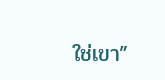ใช่เขา”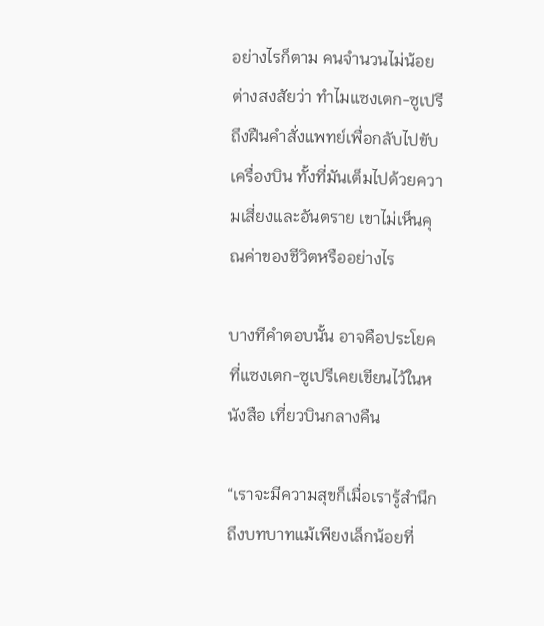อย่างไรก็ตาม คนจำนวนไม่น้อยต่างสงสัยว่า ทำไมแซงเตก-ซูเปรี ถึงฝืนคำสั่งแพทย์เพื่อกลับไปขับเครื่องบิน ทั้งที่มันเต็มไปด้วยความเสี่ยงและอันตราย เขาไม่เห็นคุณค่าของชีวิตหรืออย่างไร

บางทีคำตอบนั้น อาจคือประโยคที่แซงเตก-ซูเปรีเคยเขียนไว้ในหนังสือ เที่ยวบินกลางคืน

“เราจะมีความสุขก็เมื่อเรารู้สำนึกถึงบทบาทแม้เพียงเล็กน้อยที่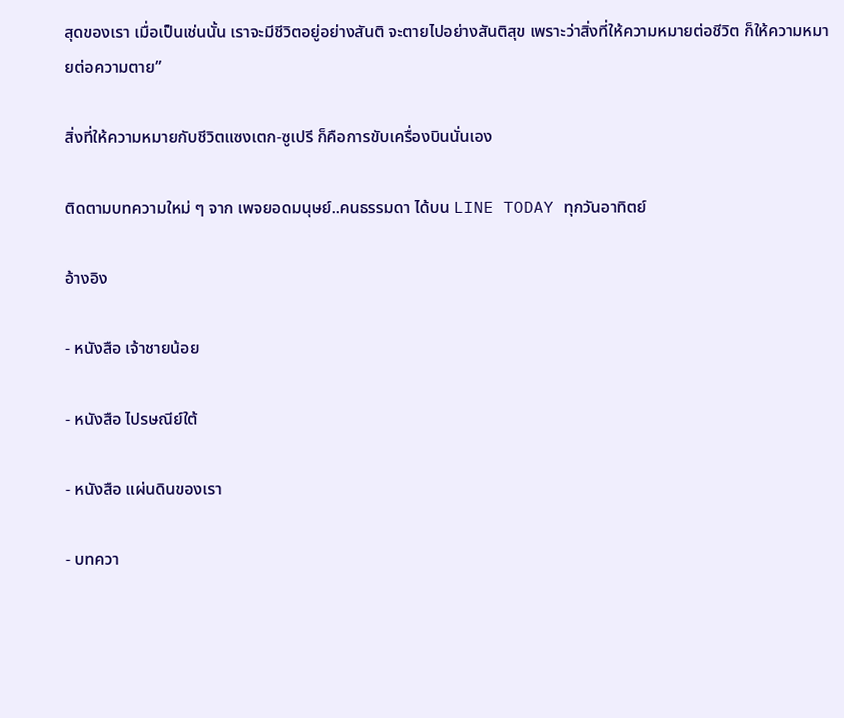สุดของเรา เมื่อเป็นเช่นนั้น เราจะมีชีวิตอยู่อย่างสันติ จะตายไปอย่างสันติสุข เพราะว่าสิ่งที่ให้ความหมายต่อชีวิต ก็ให้ความหมายต่อความตาย”

สิ่งที่ให้ความหมายกับชีวิตแซงเตก-ซูเปรี ก็คือการขับเครื่องบินนั่นเอง

ติดตามบทความใหม่ ๆ จาก เพจยอดมนุษย์..คนธรรมดา ได้บน LINE TODAY ทุกวันอาทิตย์

อ้างอิง

- หนังสือ เจ้าชายน้อย

- หนังสือ ไปรษณีย์ใต้

- หนังสือ แผ่นดินของเรา

- บทควา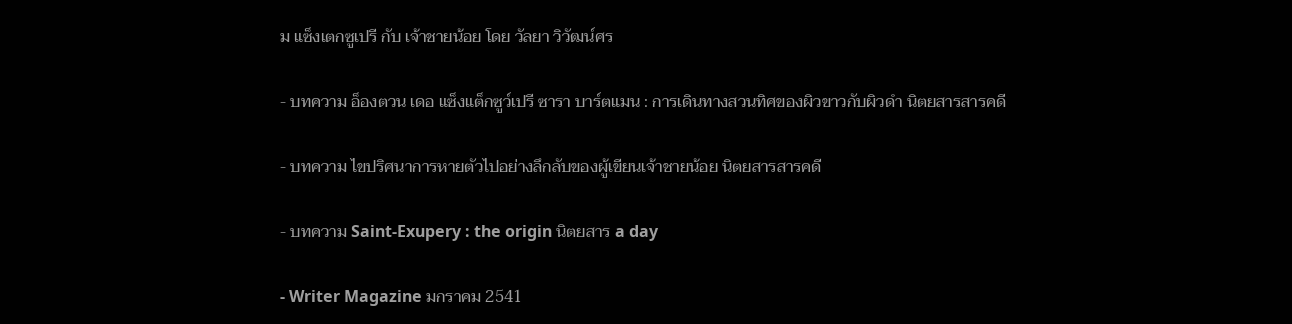ม แซ็งเตกซูเปรี กับ เจ้าชายน้อย โดย วัลยา วิวัฒน์ศร

- บทความ อ็องตวน เดอ แซ็งแต็กซูว์เปรี ซารา บาร์ตแมน : การเดินทางสวนทิศของผิวขาวกับผิวดำ นิตยสารสารคดี

- บทความ ไขปริศนาการหายตัวไปอย่างลึกลับของผู้เขียนเจ้าชายน้อย นิตยสารสารคดี

- บทความ Saint-Exupery : the origin นิตยสาร a day

- Writer Magazine มกราคม 2541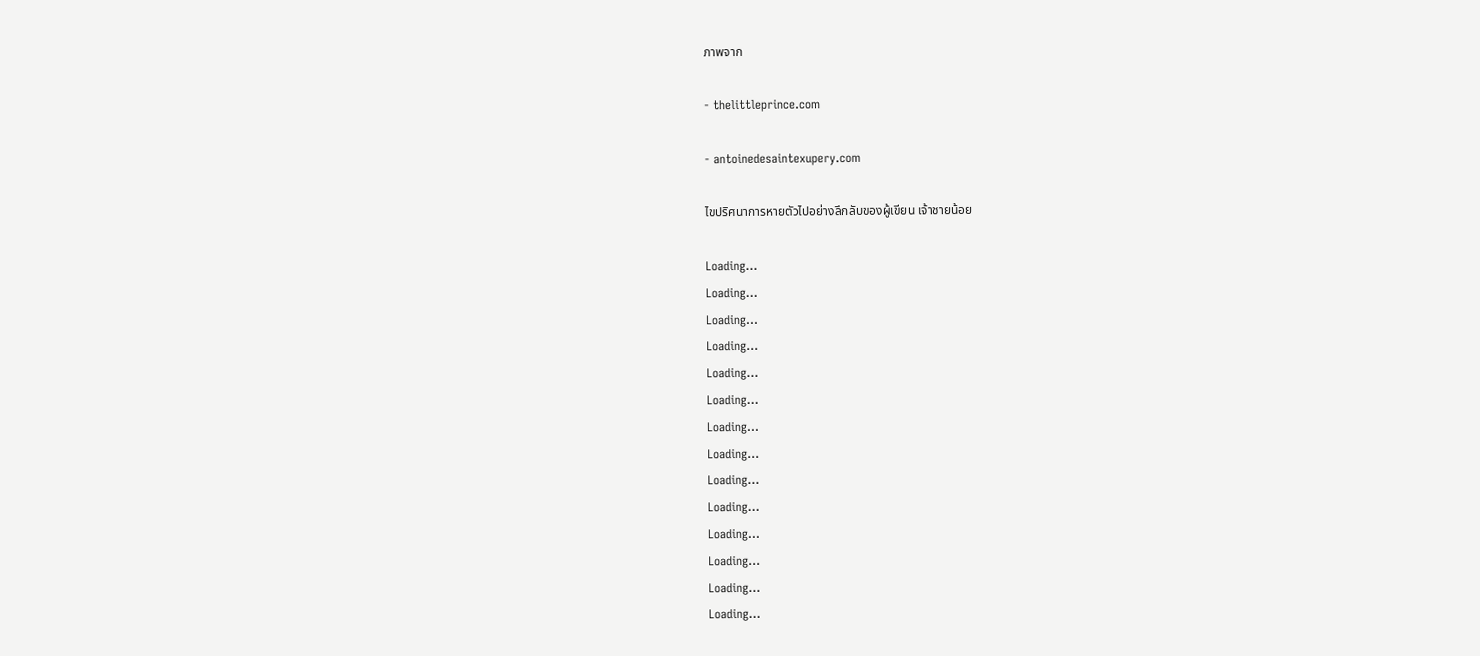ภาพจาก

- thelittleprince.com

- antoinedesaintexupery.com

ไขปริศนาการหายตัวไปอย่างลึกลับของผู้เขียน เจ้าชายน้อย

Loading...
Loading...
Loading...
Loading...
Loading...
Loading...
Loading...
Loading...
Loading...
Loading...
Loading...
Loading...
Loading...
Loading...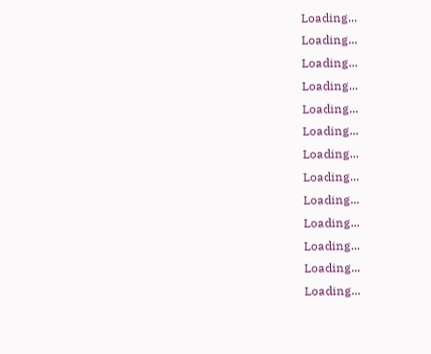Loading...
Loading...
Loading...
Loading...
Loading...
Loading...
Loading...
Loading...
Loading...
Loading...
Loading...
Loading...
Loading...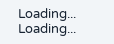Loading...
Loading...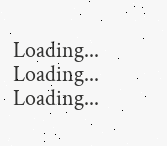Loading...
Loading...
Loading...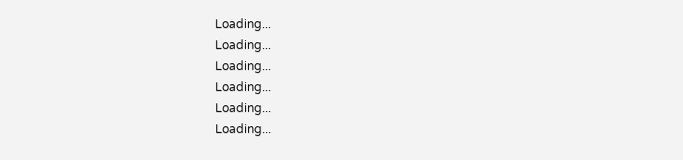Loading...
Loading...
Loading...
Loading...
Loading...
Loading...